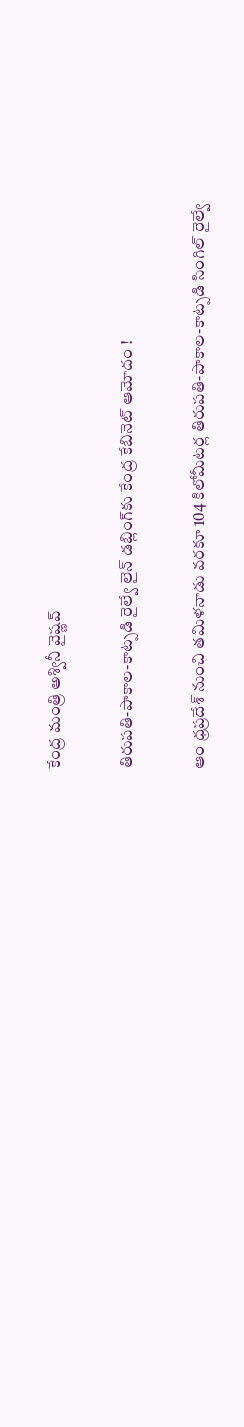కేంద్ర మంత్రి అశ్వినీ వైష్ణవ్

తిరుపతి-పాకాల-కాట్పడి రైల్వే లైన్ డబ్లింగ్‌కు కేంద్ర కేబినెట్ ఆమోదం !

ఆం ధ్రప్రదేశ్‌ నుంచి తమిళనాడు వరకూ 104 కిలోమీటర్ల తిరుపతి-పాకాల-కాట్పడి సింగిల్ రైల్వే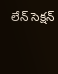లేన్ సెక్షన్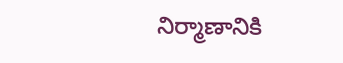నిర్మాణానికి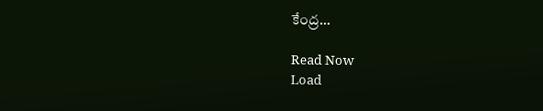కేంద్ర…

Read Now
Load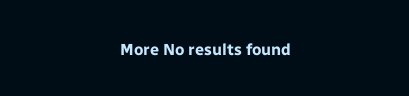More No results found